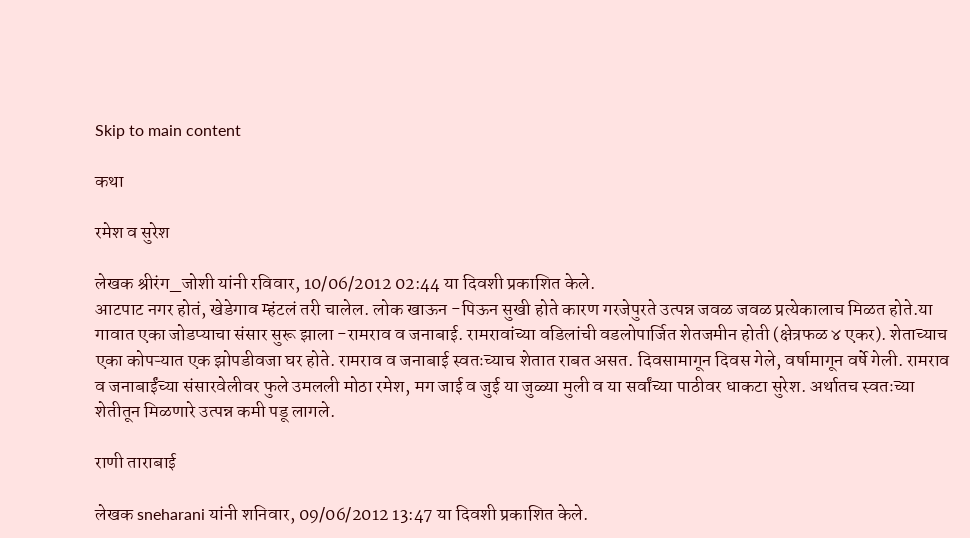Skip to main content

कथा

रमेश व सुरेश

लेखक श्रीरंग_जोशी यांनी रविवार, 10/06/2012 02:44 या दिवशी प्रकाशित केले.
आटपाट नगर होतं, खेडेगाव म्हंटलं तरी चालेल. लोक खाऊन -पिऊन सुखी होते कारण गरजेपुरते उत्पन्न जवळ जवळ प्रत्येकालाच मिळत होते.या गावात एका जोडप्याचा संसार सुरू झाला -रामराव व जनाबाई. रामरावांच्या वडिलांची वडलोपार्जित शेतजमीन होती (क्षेत्रफळ ४ एकर). शेताच्याच एका कोपऱ्यात एक झोपडीवजा घर होते. रामराव व जनाबाई स्वतःच्याच शेतात राबत असत. दिवसामागून दिवस गेले, वर्षामागून वर्षे गेली. रामराव व जनाबाईंच्या संसारवेलीवर फुले उमलली मोठा रमेश, मग जाई व जुई या जुळ्या मुली व या सर्वांच्या पाठीवर धाकटा सुरेश. अर्थातच स्वतःच्या शेतीतून मिळणारे उत्पन्न कमी पडू लागले.

राणी ताराबाई

लेखक sneharani यांनी शनिवार, 09/06/2012 13:47 या दिवशी प्रकाशित केले.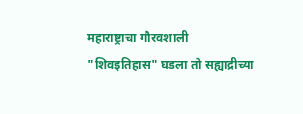महाराष्ट्राचा गौरवशाली "शिवइतिहास" घडला तो सह्याद्रीच्या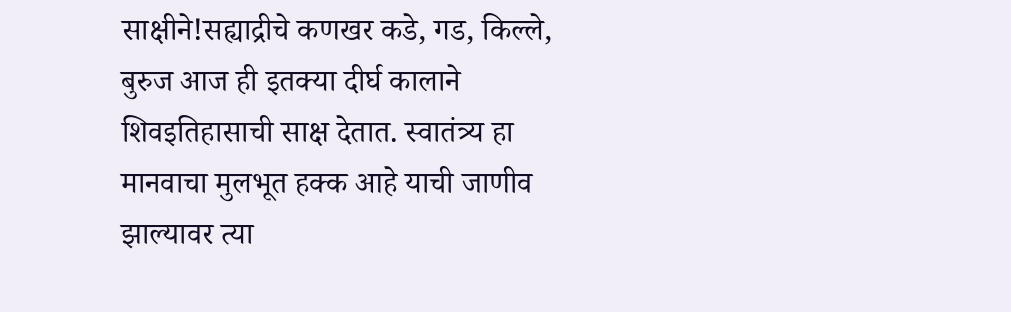साक्षीने!सह्याद्रीचे कणखर कडे, गड, किल्ले, बुरुज आज ही इतक्या दीर्घ कालाने शिवइतिहासाची साक्ष देतात. स्वातंत्र्य हा मानवाचा मुलभूत हक्क आहे याची जाणीव झाल्यावर त्या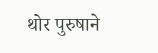थोर पुरुषाने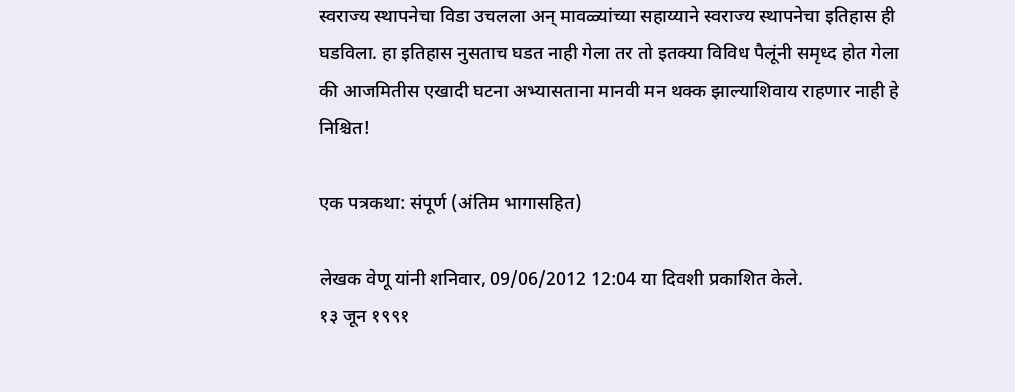स्वराज्य स्थापनेचा विडा उचलला अन् मावळ्यांच्या सहाय्याने स्वराज्य स्थापनेचा इतिहास ही घडविला. हा इतिहास नुसताच घडत नाही गेला तर तो इतक्या विविध पैलूंनी समृध्द होत गेला की आजमितीस एखादी घटना अभ्यासताना मानवी मन थक्क झाल्याशिवाय राहणार नाही हे निश्चित!

एक पत्रकथा: संपूर्ण (अंतिम भागासहित)

लेखक वेणू यांनी शनिवार, 09/06/2012 12:04 या दिवशी प्रकाशित केले.
१३ जून १९९१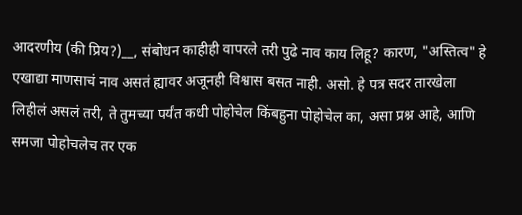आदरणीय (की प्रिय?)__, संबोधन काहीही वापरले तरी पुढे नाव काय लिहू? कारण, "अस्तित्व" हे एखाद्या माणसाचं नाव असतं ह्यावर अजूनही विश्वास बसत नाही. असो. हे पत्र सदर तारखेला लिहीलं असलं तरी, ते तुमच्या पर्यंत कधी पोहोचेल किंबहुना पोहोचेल का, असा प्रश्न आहे, आणि समजा पोहोचलेच तर एक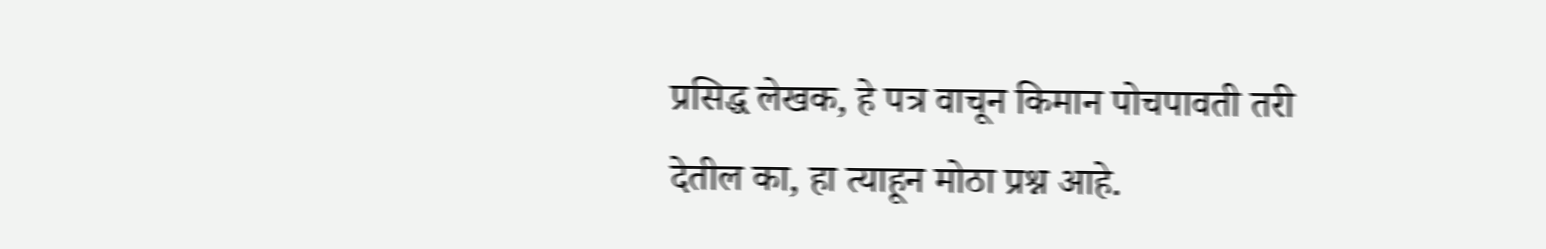प्रसिद्ध लेखक, हे पत्र वाचून किमान पोचपावती तरी देतील का, हा त्याहून मोठा प्रश्न आहे.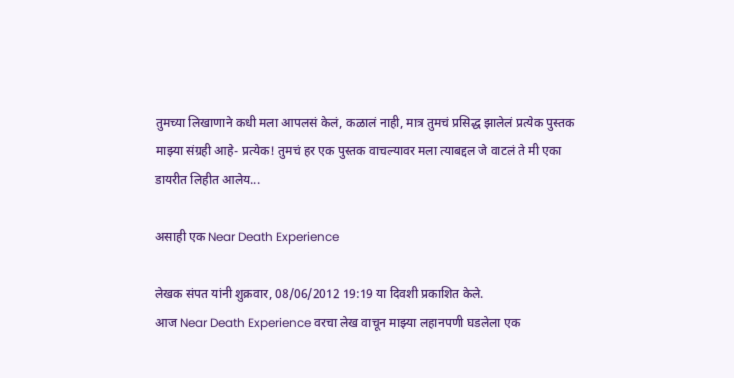तुमच्या लिखाणाने कधी मला आपलसं केलं, कळालं नाही, मात्र तुमचं प्रसिद्ध झालेलं प्रत्येक पुस्तक माझ्या संग्रही आहे- प्रत्येक! तुमचं हर एक पुस्तक वाचल्यावर मला त्याबद्दल जे वाटलं ते मी एका डायरीत लिहीत आलेय...

असाही एक Near Death Experience

लेखक संपत यांनी शुक्रवार, 08/06/2012 19:19 या दिवशी प्रकाशित केले.
आज Near Death Experience वरचा लेख वाचून माझ्या लहानपणी घडलेला एक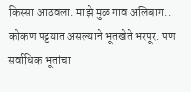किस्सा आठवला. माझे मुळ गाव अलिबाग.. कोकण पट्टयात असल्याने भूतखेते भरपूर. पण सर्वाधिक भूतांचा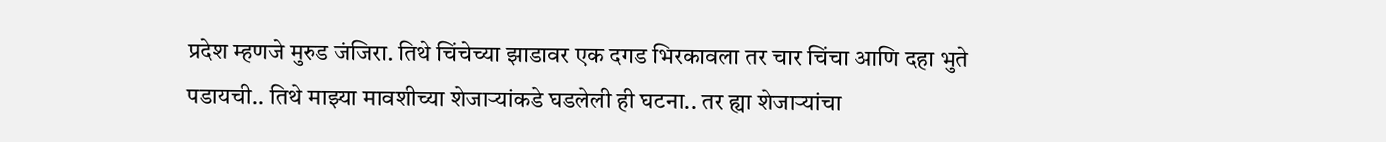प्रदेश म्हणजे मुरुड जंजिरा. तिथे चिंचेच्या झाडावर एक दगड भिरकावला तर चार चिंचा आणि दहा भुते पडायची.. तिथे माझ्या मावशीच्या शेजाऱ्यांकडे घडलेली ही घटना.. तर ह्या शेजाऱ्यांचा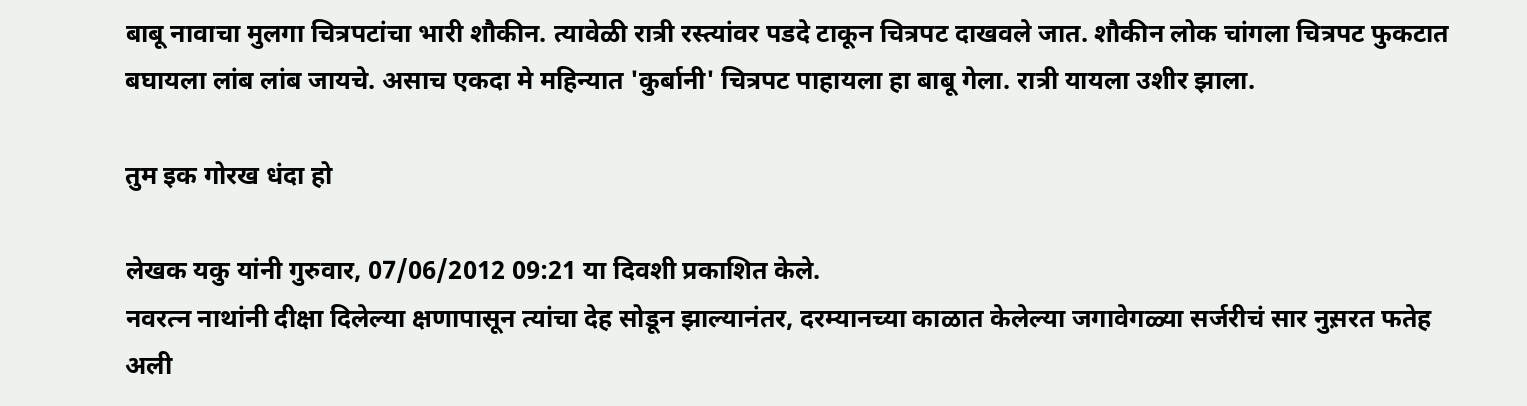बाबू नावाचा मुलगा चित्रपटांचा भारी शौकीन. त्यावेळी रात्री रस्त्यांवर पडदे टाकून चित्रपट दाखवले जात. शौकीन लोक चांगला चित्रपट फुकटात बघायला लांब लांब जायचे. असाच एकदा मे महिन्यात 'कुर्बानी' चित्रपट पाहायला हा बाबू गेला. रात्री यायला उशीर झाला.

तुम इक गोरख धंदा हो

लेखक यकु यांनी गुरुवार, 07/06/2012 09:21 या दिवशी प्रकाशित केले.
नवरत्न नाथांनी दीक्षा दिलेल्या क्षणापासून त्यांचा देह सोडून झाल्यानंतर, दरम्यानच्या काळात केलेल्या जगावेगळ्या सर्जरीचं सार नुस़रत फतेह अली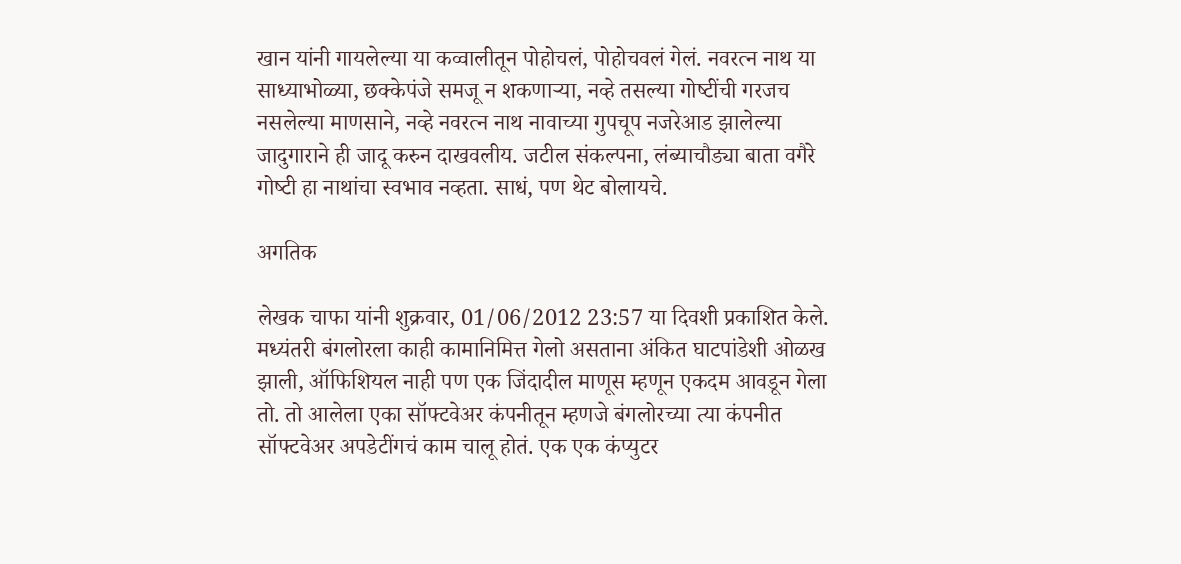खान यांनी गायलेल्या या कव्वालीतून पोहोचलं, पोहोचवलं गेलं. नवरत्न नाथ या साध्याभोळ्या, छक्केपंजे समजू न शकणार्‍या, नव्हे तसल्या गोष्‍टींची गरजच नसलेल्या माणसाने, नव्हे नवरत्न नाथ नावाच्या गुपचूप नजरेआड झालेल्या जादुगाराने ही जादू करुन दाखवलीय. जटील संकल्पना, लंब्याचौड्या बाता वगैरे गोष्‍टी हा नाथांचा स्वभाव नव्हता. साधं, पण थेट बोलायचे.

अगतिक

लेखक चाफा यांनी शुक्रवार, 01/06/2012 23:57 या दिवशी प्रकाशित केले.
मध्यंतरी बंगलोरला काही कामानिमित्त गेलो असताना अंकित घाटपांडेशी ओळख झाली, ऑफिशियल नाही पण एक जिंदादील माणूस म्हणून एकदम आवडून गेला तो. तो आलेला एका सॉफ्टवेअर कंपनीतून म्हणजे बंगलोरच्या त्या कंपनीत सॉफ्टवेअर अपडेटींगचं काम चालू होतं. एक एक कंप्युटर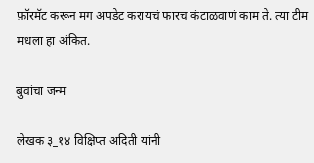फ़ॉरमॅट करून मग अपडेट करायचं फारच कंटाळवाणं काम ते. त्या टीम मधला हा अंकित.

बुवांचा जन्म

लेखक ३_१४ विक्षिप्त अदिती यांनी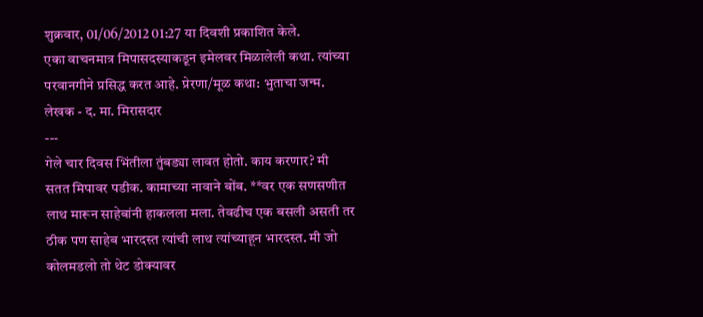शुक्रवार, 01/06/2012 01:27 या दिवशी प्रकाशित केले.
एका वाचनमात्र मिपासदस्याकडून इमेलवर मिळालेली कथा. त्यांच्या परवानगीने प्रसिद्ध करत आहे. प्रेरणा/मूळ कथा: भुताचा जन्म. लेखक - द. मा. मिरासदार
---
गेले चार दिवस भिंतीला तुंबड्या लावत होतो. काय करणार? मी सतत मिपावर पडीक. कामाच्या नावाने बोंब. **वर एक सणसणीत लाथ मारून साहेबांनी हाकलला मला. तेवढीच एक बसली असती तर ठीक पण साहेब भारदस्त त्यांची लाथ त्यांच्याहून भारदस्त. मी जो कोलमडलो तो थेट डोक्यावर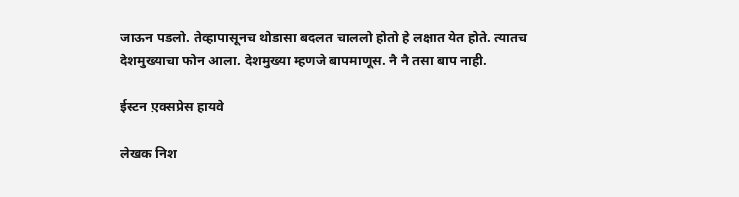जाऊन पडलो. तेव्हापासूनच थोडासा बदलत चाललो होतो हे लक्षात येत होते. त्यातच देशमुख्याचा फोन आला. देशमुख्या म्हणजे बापमाणूस. नै नै तसा बाप नाही.

ईस्टन ए़क्सप्रेस हायवे

लेखक निश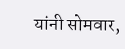यांनी सोमवार,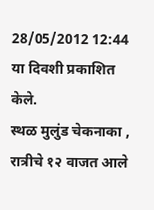28/05/2012 12:44 या दिवशी प्रकाशित केले.
स्थळ मुलुंड चेकनाका , रात्रीचे १२ वाजत आले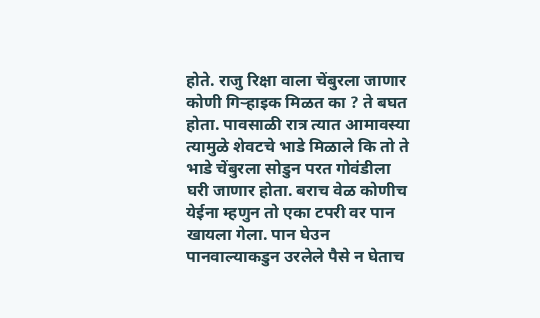होते. राजु रिक्षा वाला चेंबुरला जाणार कोणी गिर्‍हाइक मिळत का ? ते बघत होता. पावसाळी रात्र त्यात आमावस्या त्यामुळे शेवटचे भाडे मिळाले कि तो ते भाडे चेंबुरला सोडुन परत गोवंडीला घरी जाणार होता. बराच वेळ कोणीच येईना म्हणुन तो एका टपरी वर पान खायला गेला. पान घेउन पानवाल्याकडुन उरलेले पैसे न घेताच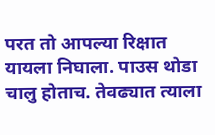परत तो आपल्या रिक्षात यायला निघाला. पाउस थोडा चालु होताच. तेवढ्यात त्याला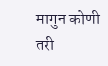मागुन कोणी तरी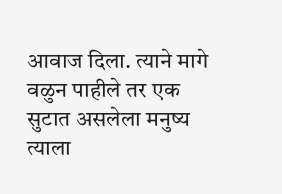आवाज दिला. त्याने मागे वळुन पाहीले तर एक सुटात असलेला मनुष्य त्याला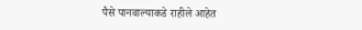पैसे पानवाल्याकडे राहीले आहेत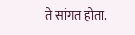ते सांगत होता.